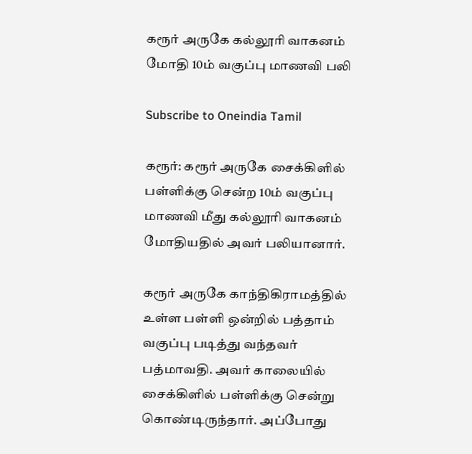கரூர் அருகே கல்லூரி வாகனம் மோதி 10ம் வகுப்பு மாணவி பலி

Subscribe to Oneindia Tamil

கரூர்: கரூர் அருகே சைக்கிளில் பள்ளிக்கு சென்ற 10ம் வகுப்பு மாணவி மீது கல்லூரி வாகனம் மோதியதில் அவர் பலியானார்.

கரூர் அருகே காந்திகிராமத்தில் உள்ள பள்ளி ஒன்றில் பத்தாம் வகுப்பு படித்து வந்தவர் பத்மாவதி. அவர் காலையில் சைக்கிளில் பள்ளிக்கு சென்று கொண்டிருந்தார். அப்போது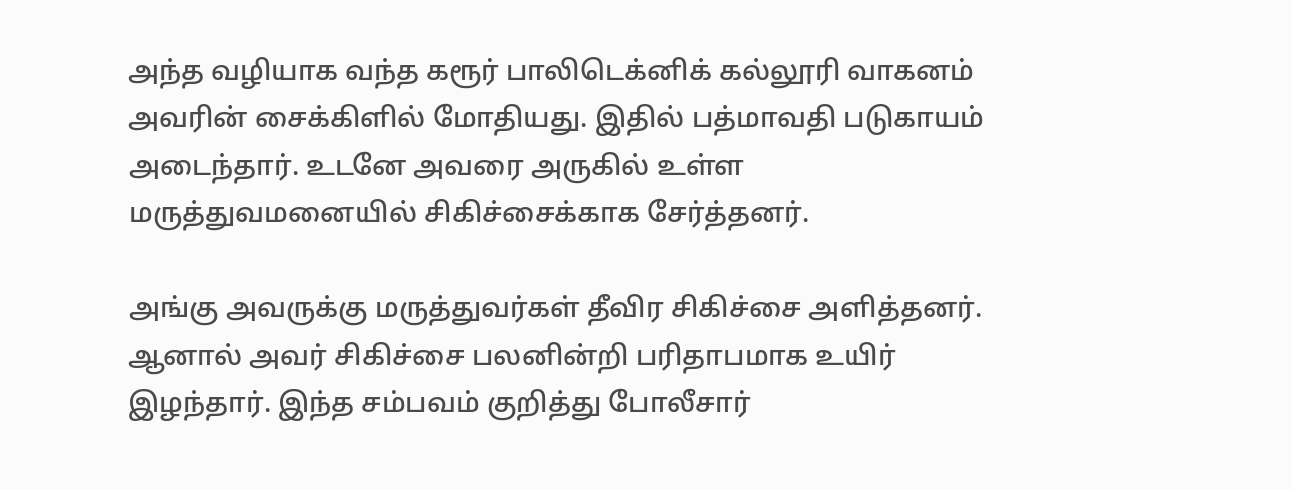அந்த வழியாக வந்த கரூர் பாலிடெக்னிக் கல்லூரி வாகனம் அவரின் சைக்கிளில் மோதியது. இதில் பத்மாவதி படுகாயம் அடைந்தார். உடனே அவரை அருகில் உள்ள மருத்துவமனையில் சிகிச்சைக்காக சேர்த்தனர்.

அங்கு அவருக்கு மருத்துவர்கள் தீவிர சிகிச்சை அளித்தனர். ஆனால் அவர் சிகிச்சை பலனின்றி பரிதாபமாக உயிர் இழந்தார். இந்த சம்பவம் குறித்து போலீசார்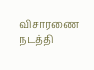விசாரணை நடத்தி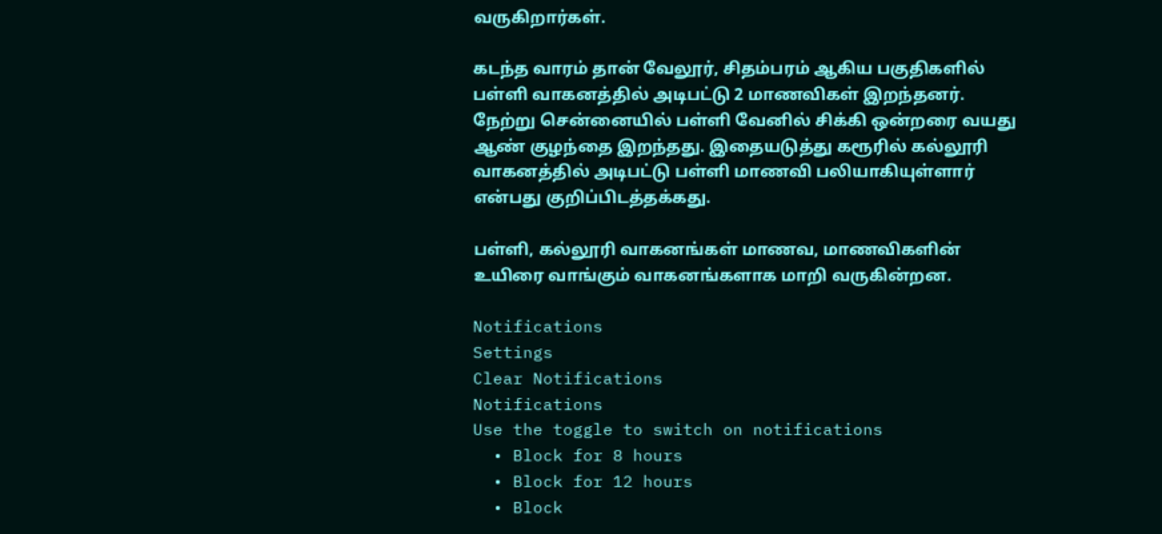வருகிறார்கள்.

கடந்த வாரம் தான் வேலூர், சிதம்பரம் ஆகிய பகுதிகளில் பள்ளி வாகனத்தில் அடிபட்டு 2 மாணவிகள் இறந்தனர். நேற்று சென்னையில் பள்ளி வேனில் சிக்கி ஒன்றரை வயது ஆண் குழந்தை இறந்தது. இதையடுத்து கரூரில் கல்லூரி வாகனத்தில் அடிபட்டு பள்ளி மாணவி பலியாகியுள்ளார் என்பது குறிப்பிடத்தக்கது.

பள்ளி, கல்லூரி வாகனங்கள் மாணவ, மாணவிகளின் உயிரை வாங்கும் வாகனங்களாக மாறி வருகின்றன.

Notifications
Settings
Clear Notifications
Notifications
Use the toggle to switch on notifications
  • Block for 8 hours
  • Block for 12 hours
  • Block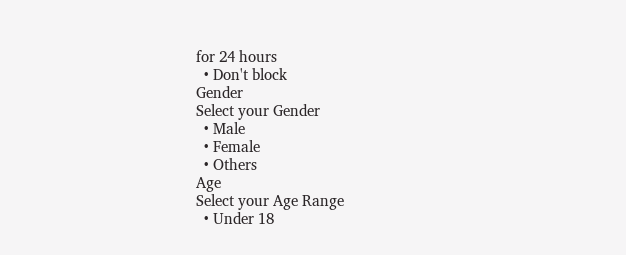for 24 hours
  • Don't block
Gender
Select your Gender
  • Male
  • Female
  • Others
Age
Select your Age Range
  • Under 18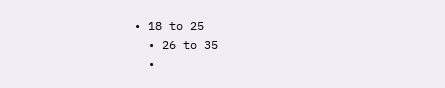• 18 to 25
  • 26 to 35
  •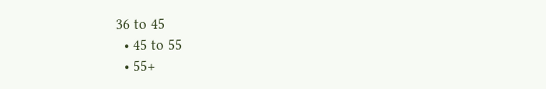36 to 45
  • 45 to 55
  • 55+